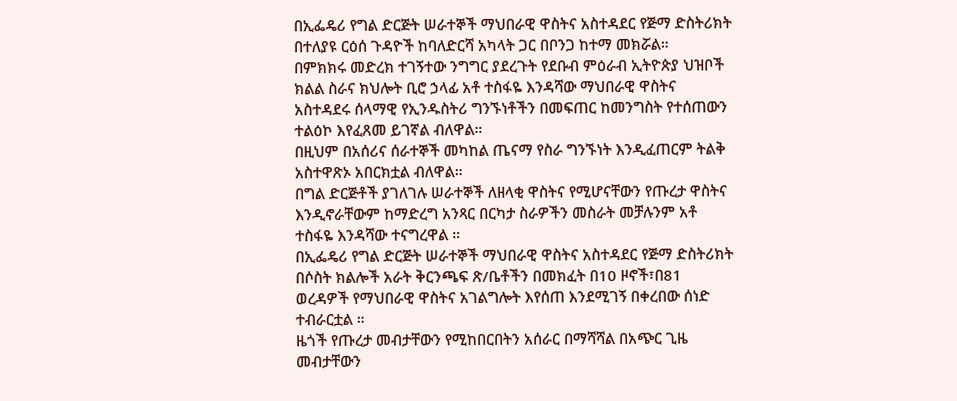በኢፌዴሪ የግል ድርጅት ሠራተኞች ማህበራዊ ዋስትና አስተዳደር የጅማ ድስትሪክት በተለያዩ ርዕሰ ጉዳዮች ከባለድርሻ አካላት ጋር በቦንጋ ከተማ መክሯል።
በምክክሩ መድረክ ተገኝተው ንግግር ያደረጉት የደቡብ ምዕራብ ኢትዮጵያ ህዝቦች ክልል ስራና ክህሎት ቢሮ ኃላፊ አቶ ተስፋዬ እንዳሻው ማህበራዊ ዋስትና አስተዳደሩ ሰላማዊ የኢንዱስትሪ ግንኙነቶችን በመፍጠር ከመንግስት የተሰጠውን ተልዕኮ እየፈጸመ ይገኛል ብለዋል።
በዚህም በአሰሪና ሰራተኞች መካከል ጤናማ የስራ ግንኙነት እንዲፈጠርም ትልቅ አስተዋጽኦ አበርክቷል ብለዋል።
በግል ድርጅቶች ያገለገሉ ሠራተኞች ለዘላቂ ዋስትና የሚሆናቸውን የጡረታ ዋስትና እንዲኖራቸውም ከማድረግ አንጻር በርካታ ስራዎችን መስራት መቻሉንም አቶ ተስፋዬ እንዳሻው ተናግረዋል ።
በኢፌዴሪ የግል ድርጅት ሠራተኞች ማህበራዊ ዋስትና አስተዳደር የጅማ ድስትሪክት በሶስት ክልሎች አራት ቅርንጫፍ ጽ/ቤቶችን በመክፈት በ10 ዞኖች፣በ81 ወረዳዎች የማህበራዊ ዋስትና አገልግሎት እየሰጠ እንደሚገኝ በቀረበው ሰነድ ተብራርቷል ።
ዜጎች የጡረታ መብታቸውን የሚከበርበትን አሰራር በማሻሻል በአጭር ጊዜ መብታቸውን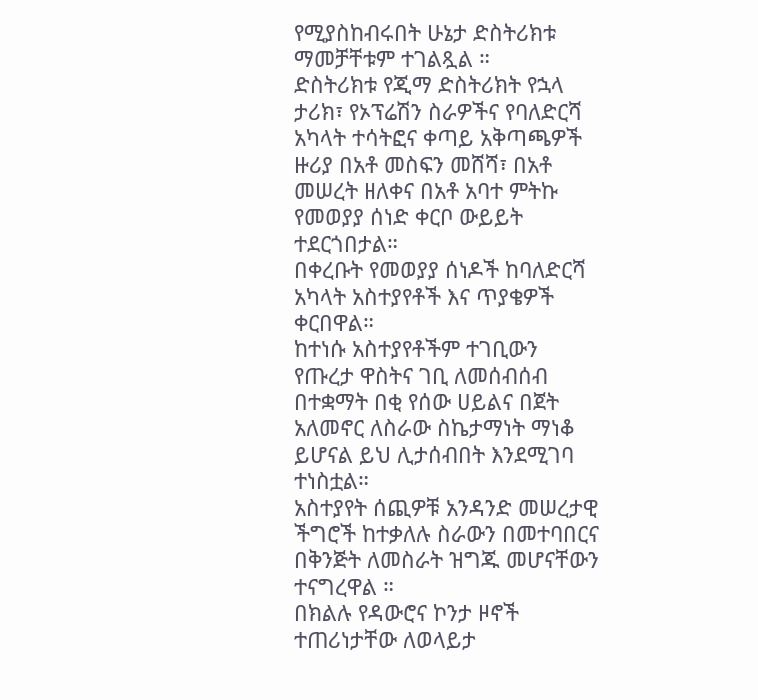የሚያስከብሩበት ሁኔታ ድስትሪክቱ ማመቻቸቱም ተገልጿል ።
ድስትሪክቱ የጂማ ድስትሪክት የኋላ ታሪክ፣ የኦፕሬሽን ስራዎችና የባለድርሻ አካላት ተሳትፎና ቀጣይ አቅጣጫዎች ዙሪያ በአቶ መስፍን መሸሻ፣ በአቶ መሠረት ዘለቀና በአቶ አባተ ምትኩ የመወያያ ሰነድ ቀርቦ ውይይት ተደርጎበታል።
በቀረቡት የመወያያ ሰነዶች ከባለድርሻ አካላት አስተያየቶች እና ጥያቄዎች ቀርበዋል።
ከተነሱ አስተያየቶችም ተገቢውን የጡረታ ዋስትና ገቢ ለመሰብሰብ በተቋማት በቂ የሰው ሀይልና በጀት አለመኖር ለስራው ስኬታማነት ማነቆ ይሆናል ይህ ሊታሰብበት እንደሚገባ ተነስቷል።
አስተያየት ሰጪዎቹ አንዳንድ መሠረታዊ ችግሮች ከተቃለሉ ስራውን በመተባበርና በቅንጅት ለመስራት ዝግጁ መሆናቸውን ተናግረዋል ።
በክልሉ የዳውሮና ኮንታ ዞኖች ተጠሪነታቸው ለወላይታ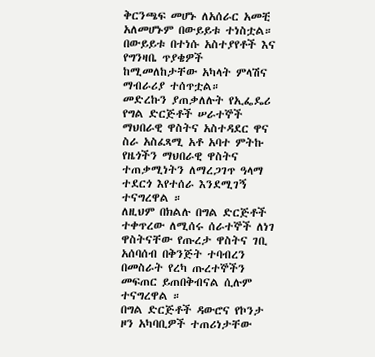ቅርንጫፍ መሆኑ ለአሰራር አመቺ አለመሆኑም በውይይቱ ተነስቷል።
በውይይቱ በተነሱ አስተያየቶች እና የግንዛቤ ጥያቄዎች ከሚመለከታቸው አካላት ምላሽና ማብራሪያ ተሰጥቷል።
መድረኩን ያጠቃለሉት የኢፌዴሪ የግል ድርጅቶች ሠራተኞች ማህበራዊ ዋስትና አስተዳደር ዋና ስራ አስፈጻሚ አቶ አባተ ምትኩ የዜጎችን ማህበራዊ ዋስትና ተጠቃሚነትን ለማረጋገጥ ዓላማ ተደርጎ እየተሰራ እንደሚገኝ ተናግረዋል ።
ለዚህም በክልሉ በግል ድርጅቶች ተቀጥረው ለሚሰሩ ሰራተኞች ለነገ ዋስትናቸው የጡረታ ዋስትና ገቢ አሰባሰብ በቅንጅት ተባብረን በመስራት የረካ ጡረተኞችን መፍጠር ይጠበቅብናል ሲሉም ተናግረዋል ።
በግል ድርጅቶች ዳውሮና የኮንታ ዞን አካባቢዎች ተጠሪነታቸው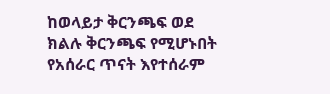ከወላይታ ቅርንጫፍ ወደ ክልሉ ቅርንጫፍ የሚሆኑበት የአሰራር ጥናት እየተሰራም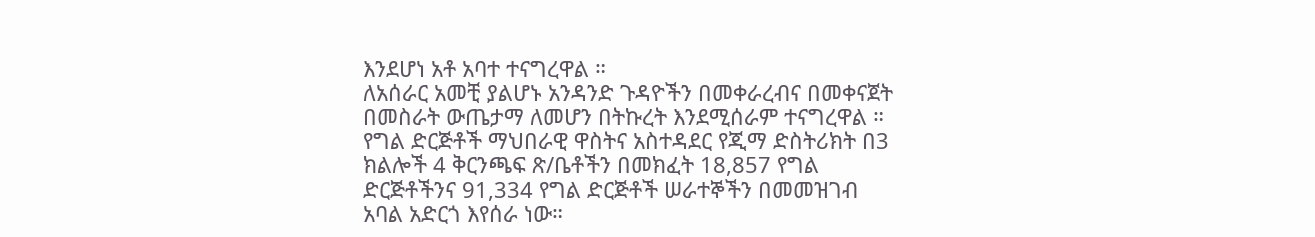እንደሆነ አቶ አባተ ተናግረዋል ።
ለአሰራር አመቺ ያልሆኑ አንዳንድ ጉዳዮችን በመቀራረብና በመቀናጀት በመስራት ውጤታማ ለመሆን በትኩረት እንደሚሰራም ተናግረዋል ።
የግል ድርጅቶች ማህበራዊ ዋስትና አስተዳደር የጂማ ድስትሪክት በ3 ክልሎች 4 ቅርንጫፍ ጽ/ቤቶችን በመክፈት 18,857 የግል ድርጅቶችንና 91,334 የግል ድርጅቶች ሠራተኞችን በመመዝገብ አባል አድርጎ እየሰራ ነው።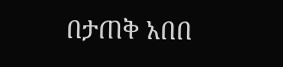በታጠቅ አበበ